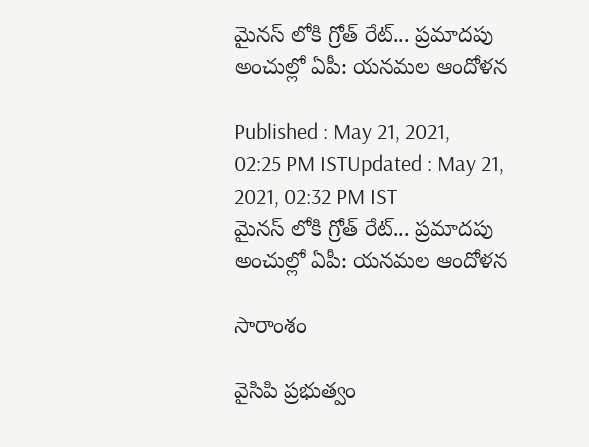మైనస్ లోకి గ్రోత్ రేట్... ప్రమాదపు అంచుల్లో ఏపీ: యనమల ఆందోళన

Published : May 21, 2021, 02:25 PM ISTUpdated : May 21, 2021, 02:32 PM IST
మైనస్ లోకి గ్రోత్ రేట్... ప్రమాదపు అంచుల్లో ఏపీ: యనమల ఆందోళన

సారాంశం

వైసిపి ప్రభుత్వం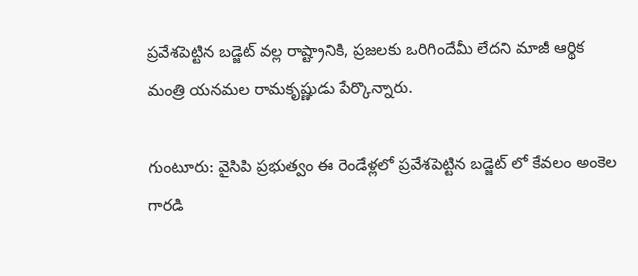ప్రవేశపెట్టిన బడ్జెట్ వల్ల రాష్ట్రానికి, ప్రజలకు ఒరిగిందేమీ లేదని మాజీ ఆర్థిక మంత్రి యనమల రామకృష్ణుడు పేర్కొన్నారు.

గుంటూరు: వైసిపి ప్రభుత్వం ఈ రెండేళ్లలో ప్రవేశపెట్టిన బడ్జెట్ లో కేవలం అంకెల గారడి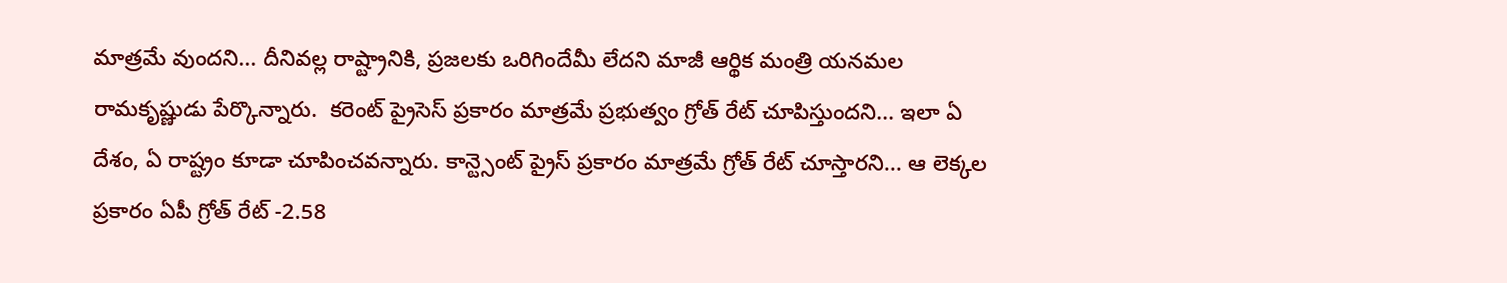మాత్రమే వుందని... దీనివల్ల రాష్ట్రానికి, ప్రజలకు ఒరిగిందేమీ లేదని మాజీ ఆర్థిక మంత్రి యనమల రామకృష్ణుడు పేర్కొన్నారు.  కరెంట్ ప్రైసెస్ ప్రకారం మాత్రమే ప్రభుత్వం గ్రోత్ రేట్ చూపిస్తుందని... ఇలా ఏ దేశం, ఏ రాష్ట్రం కూడా చూపించవన్నారు. కాన్ట్సెంట్ ప్రైస్ ప్రకారం మాత్రమే గ్రోత్ రేట్ చూస్తారని... ఆ లెక్కల ప్రకారం ఏపీ గ్రోత్ రేట్ -2.58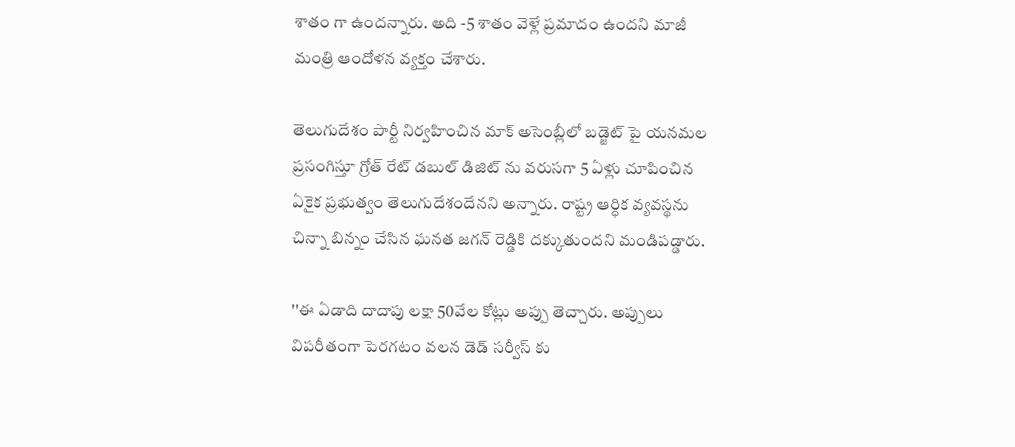శాతం గా ఉందన్నారు. అది -5 శాతం వెళ్లే ప్రమాదం ఉందని మాజీ మంత్రి ఆందోళన వ్యక్తం చేశారు.

తెలుగుదేశం పార్టీ నిర్వహించిన మాక్ అసెంబ్లీలో బడ్జెట్ పై యనమల ప్రసంగిస్తూ గ్రోత్ రేట్ డబుల్ డిజిట్ ను వరుసగా 5 ఏళ్లు చూపించిన ఏకైక ప్రభుత్వం తెలుగుదేశందేనని అన్నారు. రాష్ట్ర ఆర్ధిక వ్యవస్థను చిన్నా బిన్నం చేసిన ఘనత జగన్ రెడ్డికి దక్కుతుందని మండిపడ్డారు.

''ఈ ఏడాది దాదాపు లక్షా 50వేల కోట్లు అప్పు తెచ్చారు. అప్పులు విపరీతంగా పెరగటం వలన డెడ్ సర్వీస్ కు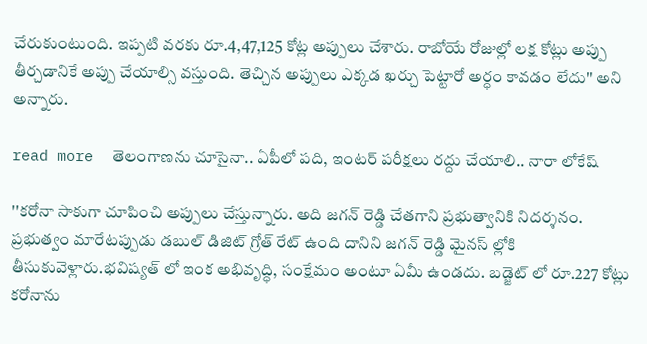చేరుకుంటుంది. ఇప్పటి వరకు రూ.4,47,125 కోట్ల అప్పులు చేశారు. రాబోయే రోజుల్లో లక్ష కోట్లు అప్పు తీర్చడానికే అప్పు చేయాల్సి వస్తుంది. తెచ్చిన అప్పులు ఎక్కడ ఖర్చు పెట్టారో అర్ధం కావడం లేదు'' అని అన్నారు.

read more  తెలంగాణను చూసైనా.. ఏపీలో పది, ఇంటర్ పరీక్షలు రద్దు చేయాలి.. నారా లోకేష్

''కరోనా సాకుగా చూపించి అప్పులు చేస్తున్నారు. అది జగన్ రెడ్డి చేతగాని ప్రభుత్వానికి నిదర్శనం. ప్రభుత్వం మారేటప్పుడు డబుల్ డిజిట్ గ్రోత్ రేట్ ఉంది దానిని జగన్ రెడ్డి మైనస్ ల్లోకి తీసుకువెళ్లారు.భవిష్యత్ లో ఇంక అభివృద్ధి, సంక్షేమం అంటూ ఏమీ ఉండదు. బడ్జెట్ లో రూ.227 కోట్లు కరోనాను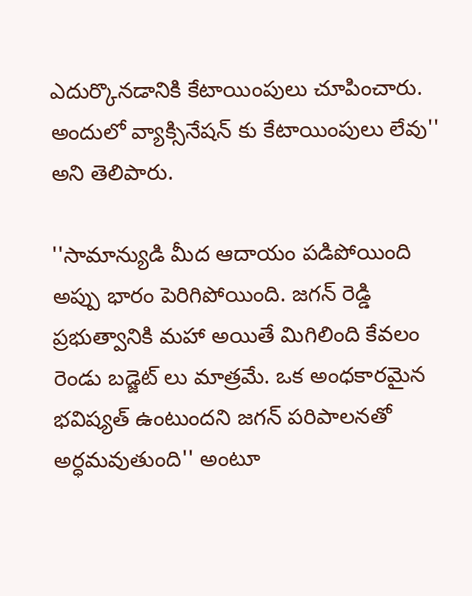ఎదుర్కొనడానికి కేటాయింపులు చూపించారు. అందులో వ్యాక్సినేషన్ కు కేటాయింపులు లేవు'' అని తెలిపారు.

''సామాన్యుడి మీద ఆదాయం పడిపోయింది అప్పు భారం పెరిగిపోయింది. జగన్ రెడ్డి ప్రభుత్వానికి మహా అయితే మిగిలింది కేవలం రెండు బడ్జెట్ లు మాత్రమే. ఒక అంధకారమైన భవిష్యత్ ఉంటుందని జగన్ పరిపాలనతో అర్ధమవుతుంది'' అంటూ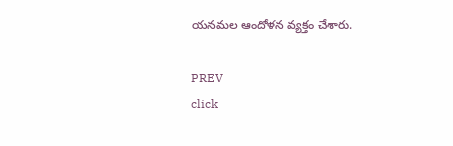యనమల ఆందోళన వ్యక్తం చేశారు.

PREV
click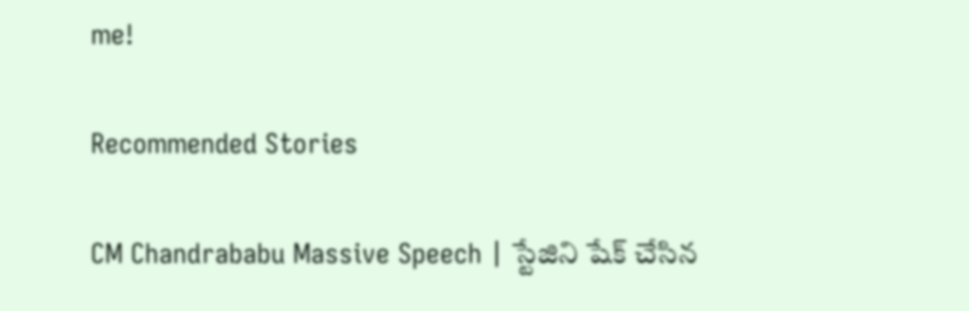me!

Recommended Stories

CM Chandrababu Massive Speech | స్టేజిని షేక్ చేసిన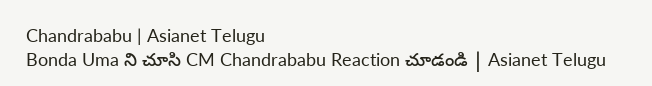Chandrababu | Asianet Telugu
Bonda Uma ని చూసి CM Chandrababu Reaction చూడండి | Asianet Telugu